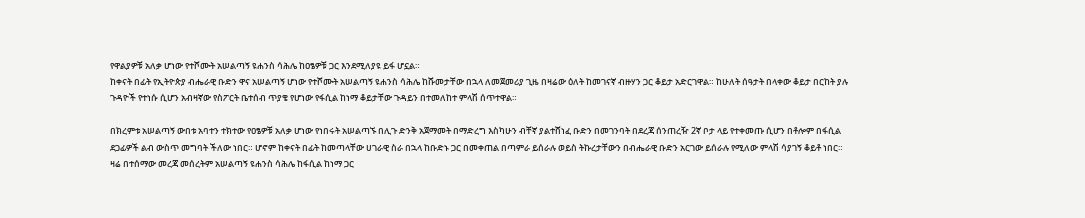የዋልያዎቹ አለቃ ሆነው የተሾሙት አሠልጣኝ ዩሐንስ ሳሕሌ ከዐፄዎቹ ጋር እንደሚለያዩ ይፋ ሆኗል።
ከቀናት በፊት የኢትዮጵያ ብሔራዊ ቡድን ዋና አሠልጣኝ ሆነው የተሾሙት አሠልጣኝ ዩሐንስ ሳሕሌ ከሹመታቸው በኋላ ለመጀመሪያ ጊዜ በዛሬው ዕለት ከመገናኛ ብዙሃን ጋር ቆይታ አድርገዋል። ከሁለት ሰዓታት በላቀው ቆይታ በርከት ያሉ ጉዳዮች የተነሱ ሲሆን አብዛኛው የስፖርት ቤተሰብ ጥያቄ የሆነው የፋሲል ከነማ ቆይታቸው ጉዳይን በተመለከተ ምላሽ ሰጥተዋል።

በክረምቱ አሠልጣኝ ውበቱ አባተን ተክተው የዐፄዎቹ አለቃ ሆነው የነበሩት አሠልጣኙ በሊጉ ድንቅ አጀማመት በማድረግ እስካሁን ብቸኛ ያልተሸነፈ ቡድን በመገንባት በደረጃ ሰንጠረዥ 2ኛ ቦታ ላይ የተቀመጡ ሲሆን በቶሎም በፋሲል ደጋፊዎች ልብ ውስጥ መግባት ችለው ነበር። ሆኖም ከቀናት በፊት ከመጣላቸው ሀገራዊ ስራ በኋላ ከቡድኑ ጋር በመቀጠል በጣምራ ይሰራሉ ወይስ ትኩረታቸውን በብሔራዊ ቡድን አርገው ይሰራሉ የሚለው ምላሽ ሳያገኝ ቆይቶ ነበር።
ዛሬ በተሰማው መረጃ መሰረትም አሠልጣኝ ዩሐንስ ሳሕሌ ከፋሲል ከነማ ጋር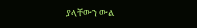ያላቸውን ውል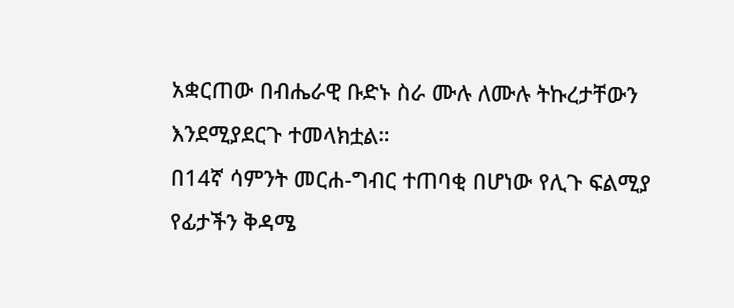አቋርጠው በብሔራዊ ቡድኑ ስራ ሙሉ ለሙሉ ትኩረታቸውን እንደሚያደርጉ ተመላክቷል።
በ14ኛ ሳምንት መርሐ-ግብር ተጠባቂ በሆነው የሊጉ ፍልሚያ የፊታችን ቅዳሜ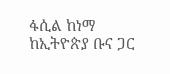ፋሲል ከነማ ከኢትዮጵያ ቡና ጋር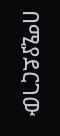በሚያደርገው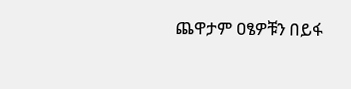ጨዋታም ዐፄዎቹን በይፋ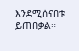እንደሚሰናበቱ ይጠበቃል።